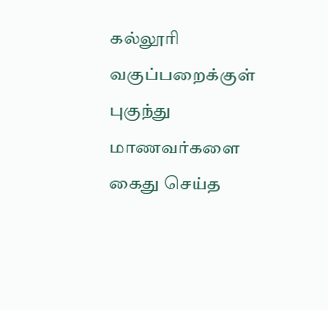கல்லூரி வகுப்பறைக்குள் புகுந்து மாணவர்களை கைது செய்த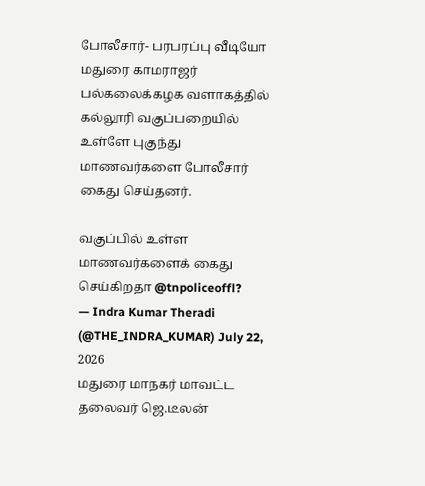போலீசார்- பரபரப்பு வீடியோ
மதுரை காமராஜர் பல்கலைக்கழக வளாகத்தில் கல்லூரி வகுப்பறையில் உள்ளே புகுந்து மாணவர்களை போலீசார் கைது செய்தனர்.

வகுப்பில் உள்ள மாணவர்களைக் கைது செய்கிறதா @tnpoliceoffl?
— Indra Kumar Theradi (@THE_INDRA_KUMAR) July 22, 2026
மதுரை மாநகர் மாவட்ட தலைவர் ஜெ.டீலன்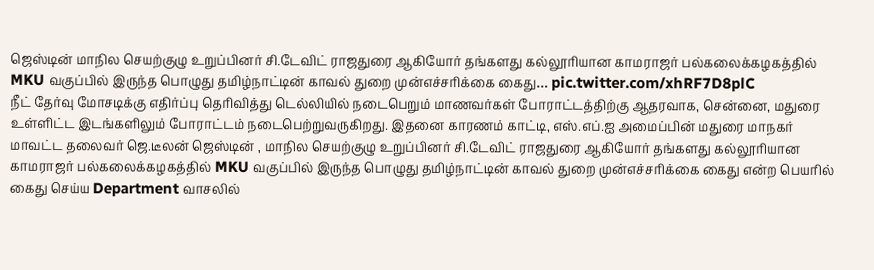ஜெஸ்டின் மாநில செயற்குழு உறுப்பினர் சி.டேவிட் ராஜதுரை ஆகியோர் தங்களது கல்லூரியான காமராஜர் பல்கலைக்கழகத்தில் MKU வகுப்பில் இருந்த பொழுது தமிழ்நாட்டின் காவல் துறை முன்எச்சரிக்கை கைது… pic.twitter.com/xhRF7D8plC
நீட் தேர்வு மோசடிக்கு எதிர்ப்பு தெரிவித்து டெல்லியில் நடைபெறும் மாணவர்கள் போராட்டத்திற்கு ஆதரவாக, சென்னை, மதுரை உள்ளிட்ட இடங்களிலும் போராட்டம் நடைபெற்றுவருகிறது. இதனை காரணம் காட்டி, எஸ்.எப்.ஐ அமைப்பின் மதுரை மாநகர் மாவட்ட தலைவர் ஜெ.டீலன் ஜெஸ்டின் , மாநில செயற்குழு உறுப்பினர் சி.டேவிட் ராஜதுரை ஆகியோர் தங்களது கல்லூரியான காமராஜர் பல்கலைக்கழகத்தில் MKU வகுப்பில் இருந்த பொழுது தமிழ்நாட்டின் காவல் துறை முன்எச்சரிக்கை கைது என்ற பெயரில் கைது செய்ய Department வாசலில்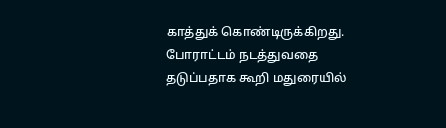காத்துக் கொண்டிருக்கிறது. போராட்டம் நடத்துவதை தடுப்பதாக கூறி மதுரையில்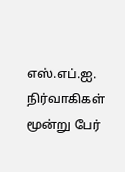எஸ்.எப்.ஐ. நிர்வாகிகள் மூன்று பேர்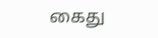கைது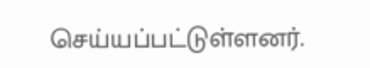செய்யப்பட்டுள்ளனர்.